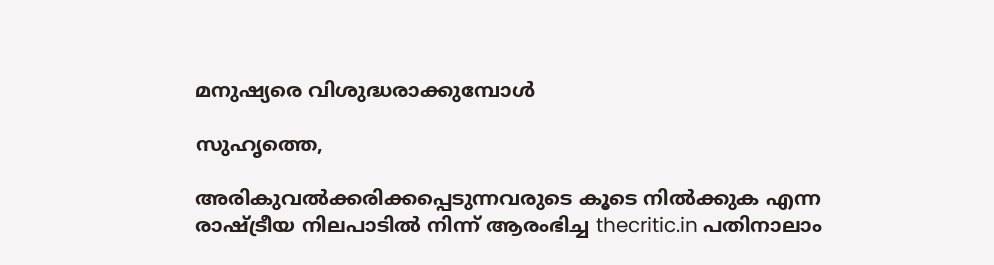മനുഷ്യരെ വിശുദ്ധരാക്കുമ്പോള്‍

സുഹൃത്തെ,

അരികുവല്‍ക്കരിക്കപ്പെടുന്നവരുടെ കൂടെ നില്‍ക്കുക എന്ന രാഷ്ട്രീയ നിലപാടില്‍ നിന്ന് ആരംഭിച്ച thecritic.in പതിനാലാം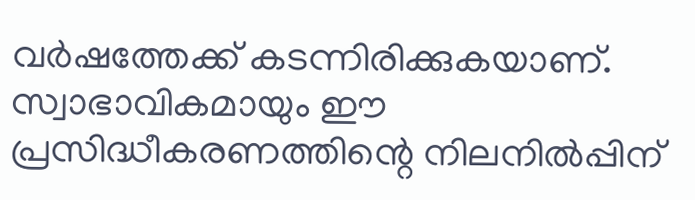വര്‍ഷത്തേക്ക് കടന്നിരിക്കുകയാണ്. സ്വാഭാവികമായും ഈ പ്രസിദ്ധീകരണത്തിന്റെ നിലനില്‍പ്പിന്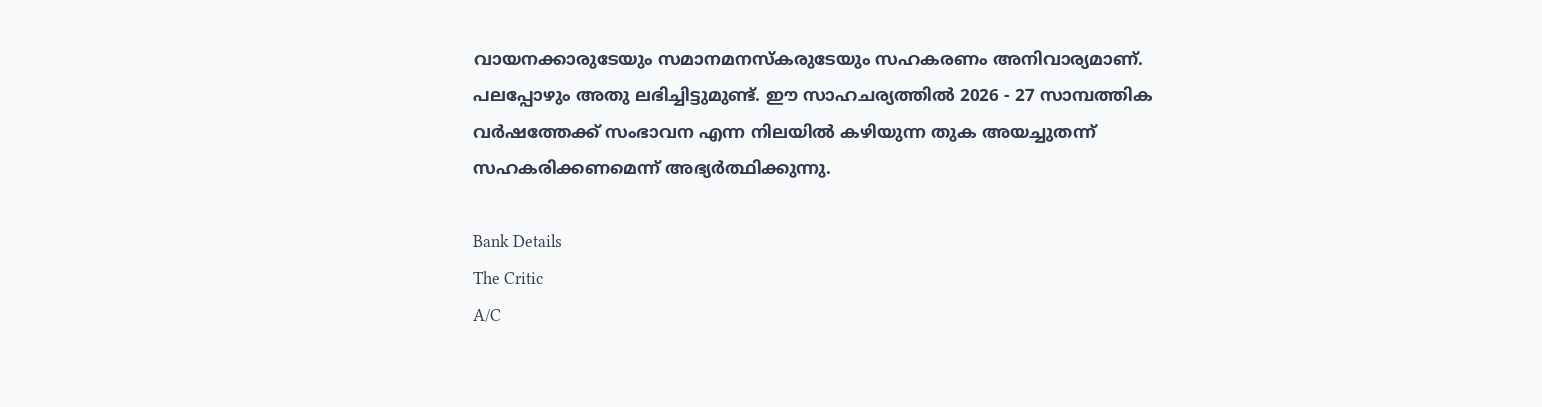വായനക്കാരുടേയും സമാനമനസ്‌കരുടേയും സഹകരണം അനിവാര്യമാണ്. പലപ്പോഴും അതു ലഭിച്ചിട്ടുമുണ്ട്. ഈ സാഹചര്യത്തില്‍ 2026 - 27 സാമ്പത്തിക വര്‍ഷത്തേക്ക് സംഭാവന എന്ന നിലയില്‍ കഴിയുന്ന തുക അയച്ചുതന്ന് സഹകരിക്കണമെന്ന് അഭ്യര്‍ത്ഥിക്കുന്നു.

Bank Details
The Critic
A/C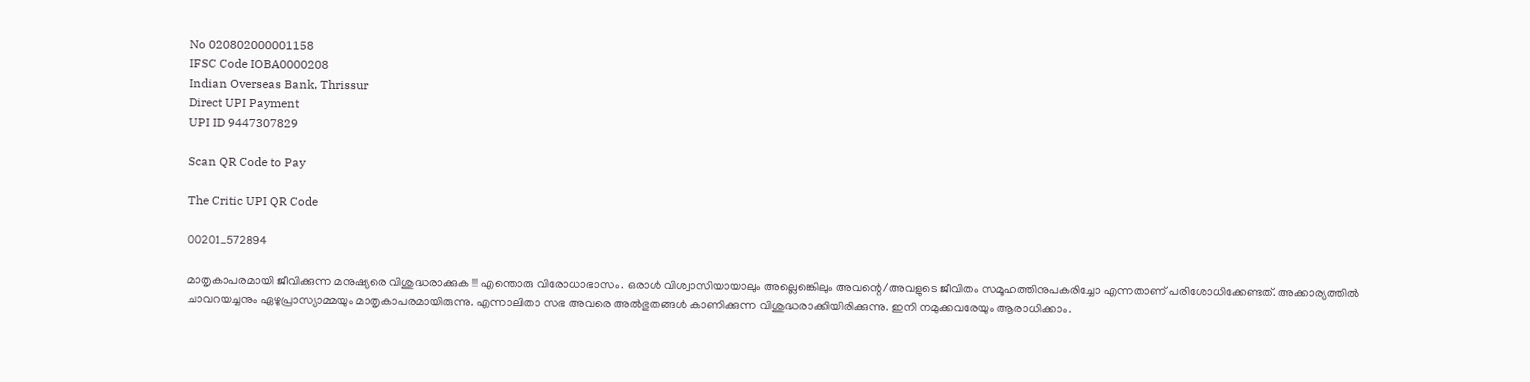No 020802000001158
IFSC Code IOBA0000208
Indian Overseas Bank, Thrissur
Direct UPI Payment
UPI ID 9447307829

Scan QR Code to Pay

The Critic UPI QR Code

00201_572894

മാതൃകാപരമായി ജീവിക്കുന്ന മനുഷ്യരെ വിശുദ്ധരാക്കുക !!! എന്തൊരു വിരോധാഭാസം. ഒരാള്‍ വിശ്വാസിയായാലും അല്ലെങ്കെിലും അവന്റെ/അവളുടെ ജീവിതം സമൂഹത്തിനുപകരിച്ചോ എന്നതാണ് പരിശോധിക്കേണ്ടത്. അക്കാര്യത്തില്‍ ചാവറയച്ചനും ഏഴുപ്രാസ്യാമ്മയും മാതൃകാപരമായിരുന്നു. എന്നാലിതാ സഭ അവരെ അല്‍ഭുതങ്ങള്‍ കാണിക്കുന്ന വിശുദ്ധരാക്കിയിരിക്കുന്നു. ഇനി നമുക്കവരേയും ആരാധിക്കാം.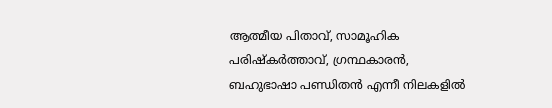ആത്മീയ പിതാവ്, സാമൂഹിക പരിഷ്‌കര്‍ത്താവ്, ഗ്രന്ഥകാരന്‍, ബഹുഭാഷാ പണ്ഡിതന്‍ എന്നീ നിലകളില്‍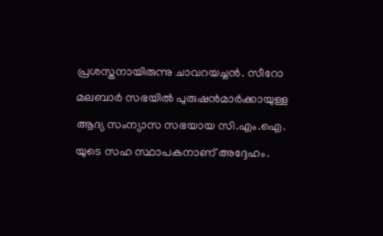പ്രശസ്തനായിരുന്നു ചാവറയച്ചന്‍. സീറോ മലബാര്‍ സഭയില്‍ പുരുഷന്‍മാര്‍ക്കായുള്ള ആദ്യ സംന്യാസ സഭയായ സി.എം.ഐ. യുടെ സഹ സ്ഥാപകനാണ് അദ്ദേഹം.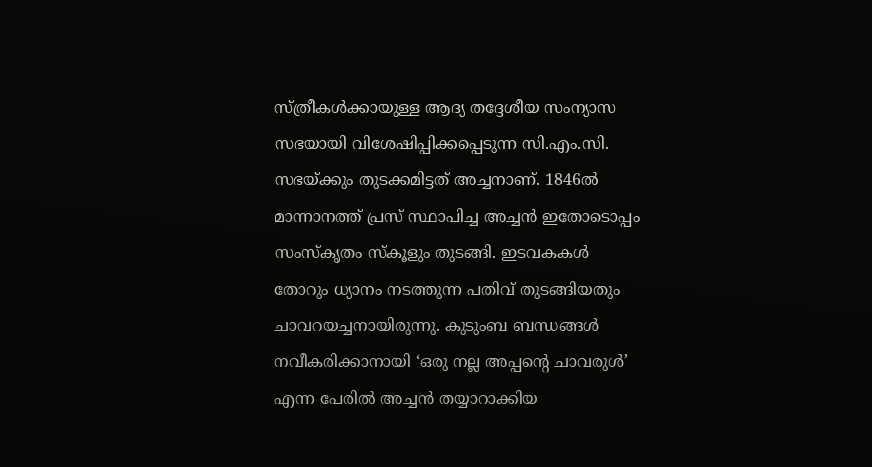സ്ത്രീകള്‍ക്കായുള്ള ആദ്യ തദ്ദേശീയ സംന്യാസ സഭയായി വിശേഷിപ്പിക്കപ്പെടുന്ന സി.എം.സി. സഭയ്ക്കും തുടക്കമിട്ടത് അച്ചനാണ്. 1846ല്‍ മാന്നാനത്ത് പ്രസ് സ്ഥാപിച്ച അച്ചന്‍ ഇതോടൊപ്പം സംസ്‌കൃതം സ്‌കൂളും തുടങ്ങി. ഇടവകകള്‍ തോറും ധ്യാനം നടത്തുന്ന പതിവ് തുടങ്ങിയതും ചാവറയച്ചനായിരുന്നു. കുടുംബ ബന്ധങ്ങള്‍ നവീകരിക്കാനായി ‘ഒരു നല്ല അപ്പന്റെ ചാവരുള്‍’ എന്ന പേരില്‍ അച്ചന്‍ തയ്യാറാക്കിയ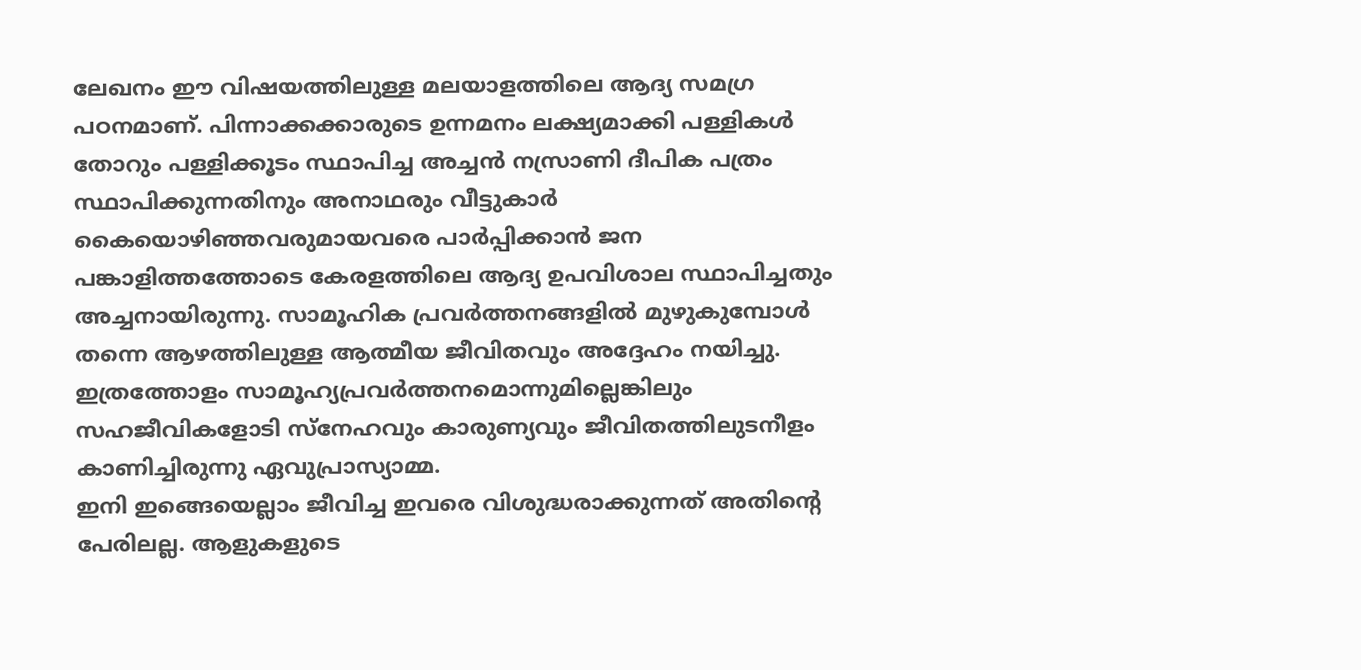ലേഖനം ഈ വിഷയത്തിലുള്ള മലയാളത്തിലെ ആദ്യ സമഗ്ര പഠനമാണ്. പിന്നാക്കക്കാരുടെ ഉന്നമനം ലക്ഷ്യമാക്കി പള്ളികള്‍ തോറും പള്ളിക്കൂടം സ്ഥാപിച്ച അച്ചന്‍ നസ്രാണി ദീപിക പത്രം സ്ഥാപിക്കുന്നതിനും അനാഥരും വീട്ടുകാര്‍ കൈയൊഴിഞ്ഞവരുമായവരെ പാര്‍പ്പിക്കാന്‍ ജന പങ്കാളിത്തത്തോടെ കേരളത്തിലെ ആദ്യ ഉപവിശാല സ്ഥാപിച്ചതും അച്ചനായിരുന്നു. സാമൂഹിക പ്രവര്‍ത്തനങ്ങളില്‍ മുഴുകുമ്പോള്‍ തന്നെ ആഴത്തിലുള്ള ആത്മീയ ജീവിതവും അദ്ദേഹം നയിച്ചു. ഇത്രത്തോളം സാമൂഹ്യപ്രവര്‍ത്തനമൊന്നുമില്ലെങ്കിലും സഹജീവികളോടി സ്‌നേഹവും കാരുണ്യവും ജീവിതത്തിലുടനീളം കാണിച്ചിരുന്നു ഏവുപ്രാസ്യാമ്മ.
ഇനി ഇങ്ങെയെല്ലാം ജീവിച്ച ഇവരെ വിശുദ്ധരാക്കുന്നത് അതിന്റെ പേരിലല്ല. ആളുകളുടെ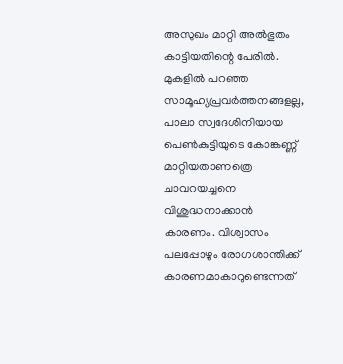അസുഖം മാറ്റി അല്‍ഭുതം കാട്ടിയതിന്റെ പേരില്‍. മുകളില്‍ പറഞ്ഞ സാമൂഹ്യപ്രവര്‍ത്തനങ്ങളല്ല, പാലാ സ്വദേശിനിയായ പെണ്‍കുട്ടിയുടെ കോങ്കണ്ണ് മാറ്റിയതാണത്രെ ചാവറയച്ചനെ വിശുദ്ധനാക്കാന്‍ കാരണം. വിശ്വാസം പലപ്പോഴും രോഗശാന്തിക്ക് കാരണമാകാറുണ്ടെന്നത്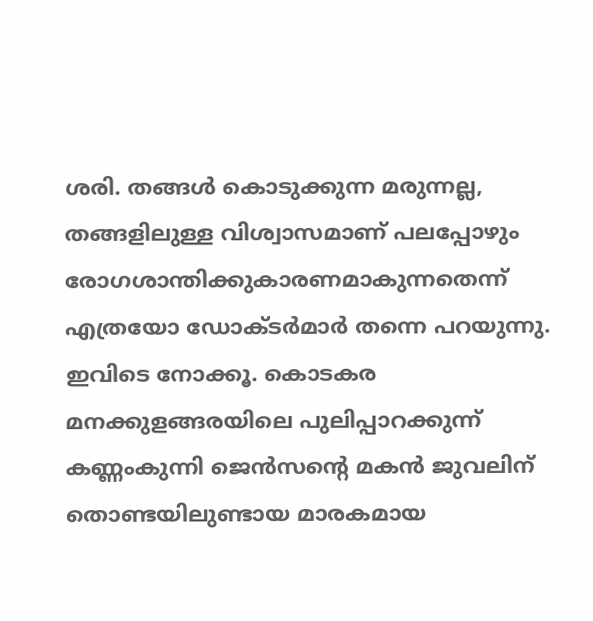ശരി. തങ്ങള്‍ കൊടുക്കുന്ന മരുന്നല്ല, തങ്ങളിലുള്ള വിശ്വാസമാണ് പലപ്പോഴും രോഗശാന്തിക്കുകാരണമാകുന്നതെന്ന് എത്രയോ ഡോക്ടര്‍മാര്‍ തന്നെ പറയുന്നു. ഇവിടെ നോക്കൂ. കൊടകര മനക്കുളങ്ങരയിലെ പുലിപ്പാറക്കുന്ന് കണ്ണംകുന്നി ജെന്‍സന്റെ മകന്‍ ജുവലിന് തൊണ്ടയിലുണ്ടായ മാരകമായ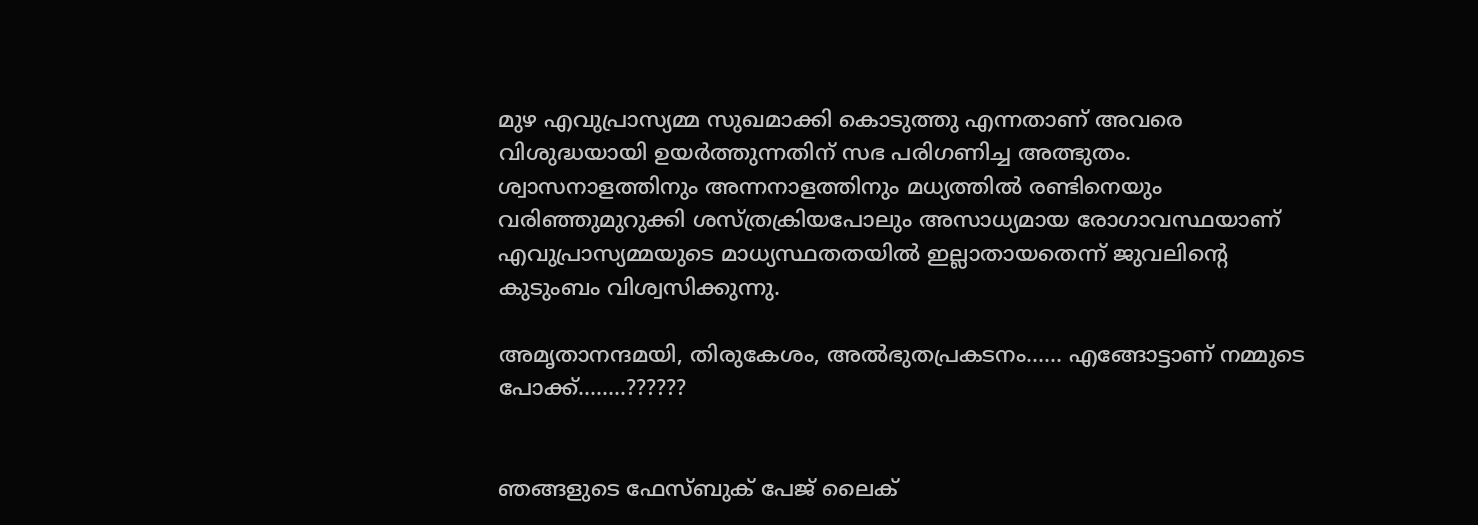മുഴ എവുപ്രാസ്യമ്മ സുഖമാക്കി കൊടുത്തു എന്നതാണ് അവരെ വിശുദ്ധയായി ഉയര്‍ത്തുന്നതിന് സഭ പരിഗണിച്ച അത്ഭുതം. ശ്വാസനാളത്തിനും അന്നനാളത്തിനും മധ്യത്തില്‍ രണ്ടിനെയും വരിഞ്ഞുമുറുക്കി ശസ്ത്രക്രിയപോലും അസാധ്യമായ രോഗാവസ്ഥയാണ് എവുപ്രാസ്യമ്മയുടെ മാധ്യസ്ഥതതയില്‍ ഇല്ലാതായതെന്ന് ജുവലിന്റെ കുടുംബം വിശ്വസിക്കുന്നു.

അമൃതാനന്ദമയി, തിരുകേശം, അല്‍ഭുതപ്രകടനം…… എങ്ങോട്ടാണ് നമ്മുടെ പോക്ക്……..??????


ഞങ്ങളുടെ ഫേസ്ബുക് പേജ് ലൈക്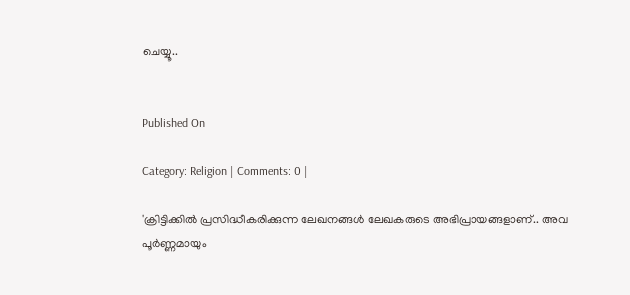ചെയ്യൂ..


Published On

Category: Religion | Comments: 0 |

'ക്രിട്ടിക്കില്‍ പ്രസിദ്ധീകരിക്കുന്ന ലേഖനങ്ങള്‍ ലേഖകരുടെ അഭിപ്രായങ്ങളാണ്.. അവ പൂര്‍ണ്ണമായും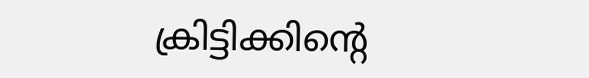ക്രിട്ടിക്കിന്റെ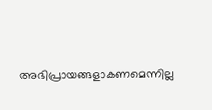അഭിപ്രായങ്ങളാകണമെന്നില്ല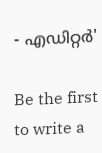- എഡിറ്റര്‍'

Be the first to write a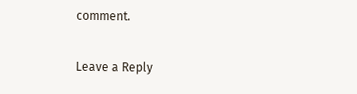comment.

Leave a Reply